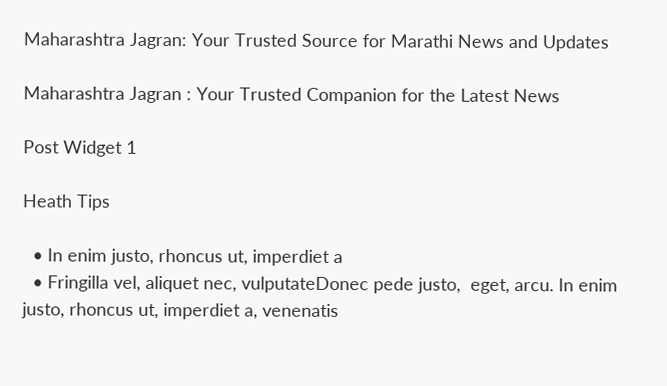Maharashtra Jagran: Your Trusted Source for Marathi News and Updates

Maharashtra Jagran : Your Trusted Companion for the Latest News

Post Widget 1

Heath Tips

  • In enim justo, rhoncus ut, imperdiet a
  • Fringilla vel, aliquet nec, vulputateDonec pede justo,  eget, arcu. In enim justo, rhoncus ut, imperdiet a, venenatis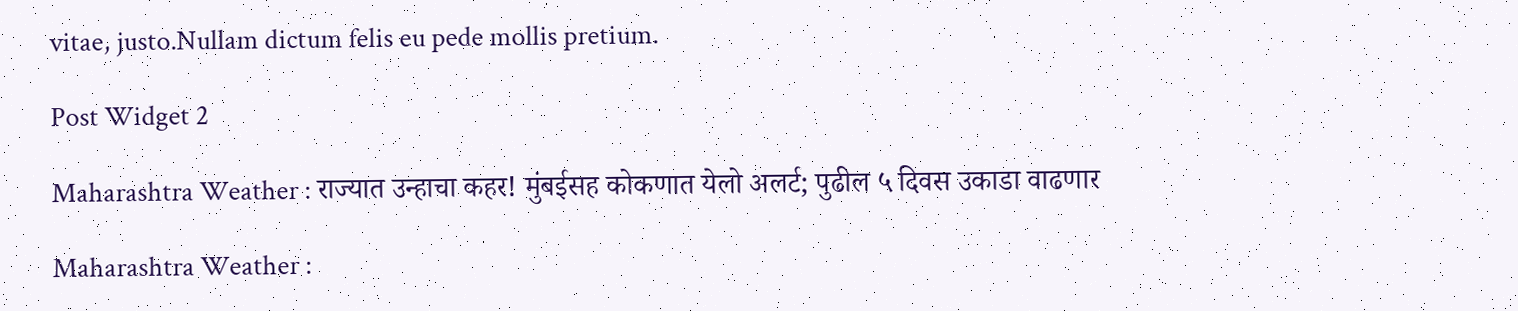vitae, justo.Nullam dictum felis eu pede mollis pretium.

Post Widget 2

Maharashtra Weather : राज्यात उन्हाचा कहर! मुंबईसह कोकणात येलो अलर्ट; पुढील ५ दिवस उकाडा वाढणार

Maharashtra Weather :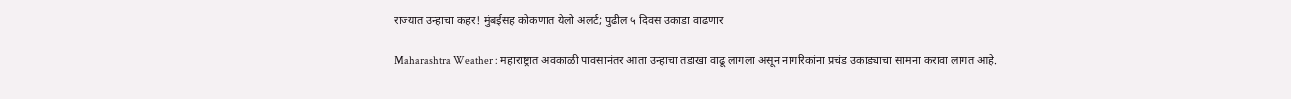राज्यात उन्हाचा कहर! मुंबईसह कोकणात येलो अलर्ट; पुढील ५ दिवस उकाडा वाढणार

Maharashtra Weather : महाराष्ट्रात अवकाळी पावसानंतर आता उन्हाचा तडाखा वाढू लागला असून नागरिकांना प्रचंड उकाड्याचा सामना करावा लागत आहे.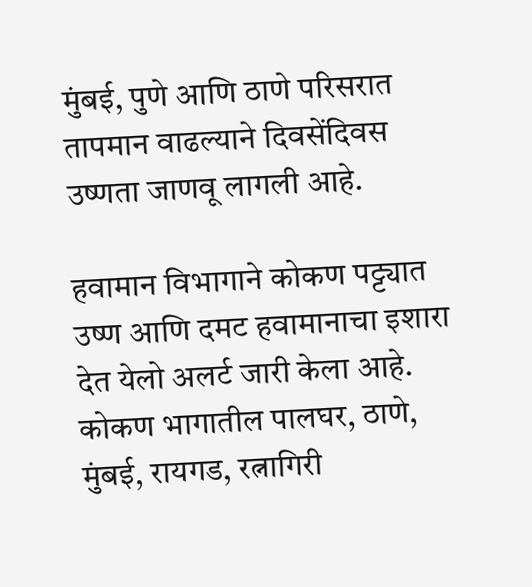मुंबई, पुणे आणि ठाणे परिसरात तापमान वाढल्याने दिवसेंदिवस उष्णता जाणवू लागली आहे.

हवामान विभागाने कोकण पट्ट्यात उष्ण आणि दमट हवामानाचा इशारा देत येलो अलर्ट जारी केला आहे. कोकण भागातील पालघर, ठाणे, मुंबई, रायगड, रत्नागिरी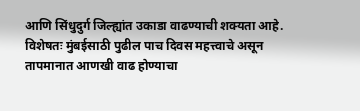आणि सिंधुदुर्ग जिल्ह्यांत उकाडा वाढण्याची शक्यता आहे. विशेषतः मुंबईसाठी पुढील पाच दिवस महत्त्वाचे असून तापमानात आणखी वाढ होण्याचा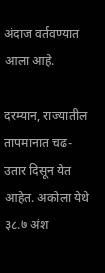अंदाज वर्तवण्यात आला आहे.

दरम्यान, राज्यातील तापमानात चढ-उतार दिसून येत आहेत. अकोला येथे ३८.७ अंश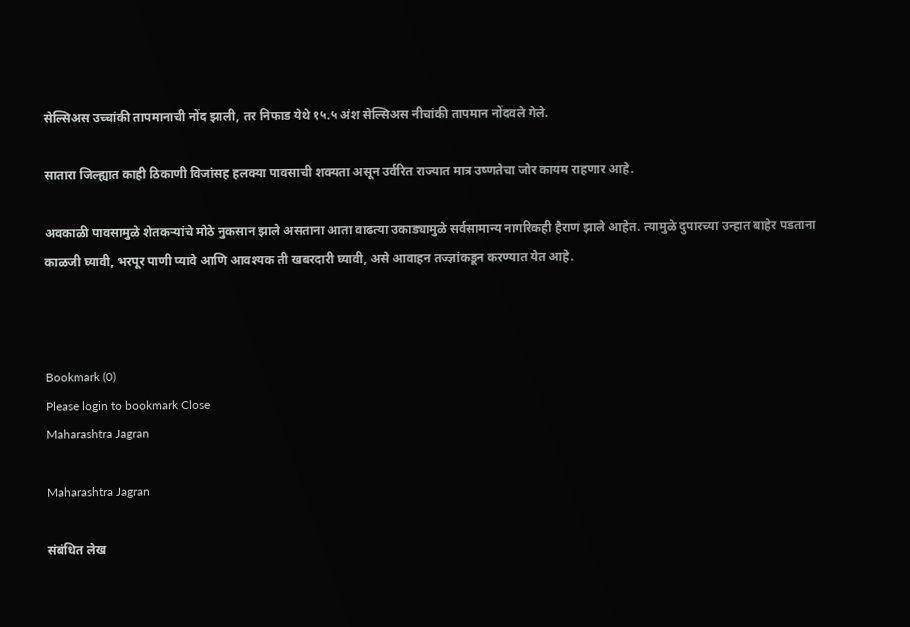सेल्सिअस उच्चांकी तापमानाची नोंद झाली, तर निफाड येथे १५.५ अंश सेल्सिअस नीचांकी तापमान नोंदवले गेले.

सातारा जिल्ह्यात काही ठिकाणी विजांसह हलक्या पावसाची शक्यता असून उर्वरित राज्यात मात्र उष्णतेचा जोर कायम राहणार आहे.

अवकाळी पावसामुळे शेतकऱ्यांचे मोठे नुकसान झाले असताना आता वाढत्या उकाड्यामुळे सर्वसामान्य नागरिकही हैराण झाले आहेत. त्यामुळे दुपारच्या उन्हात बाहेर पडताना काळजी घ्यावी, भरपूर पाणी प्यावे आणि आवश्यक ती खबरदारी घ्यावी, असे आवाहन तज्ज्ञांकडून करण्यात येत आहे.



Bookmark (0)
Please login to bookmark Close
Maharashtra Jagran

Maharashtra Jagran

संबंधित लेख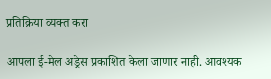प्रतिक्रिया व्यक्त करा

आपला ई-मेल अड्रेस प्रकाशित केला जाणार नाही. आवश्यक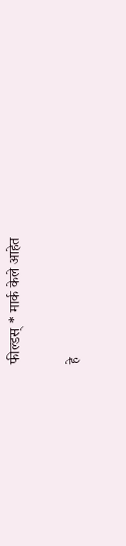फील्डस् * मार्क केले आहेत

हे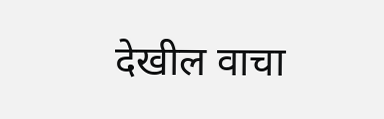देखील वाचा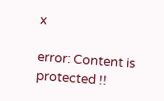x

error: Content is protected !!